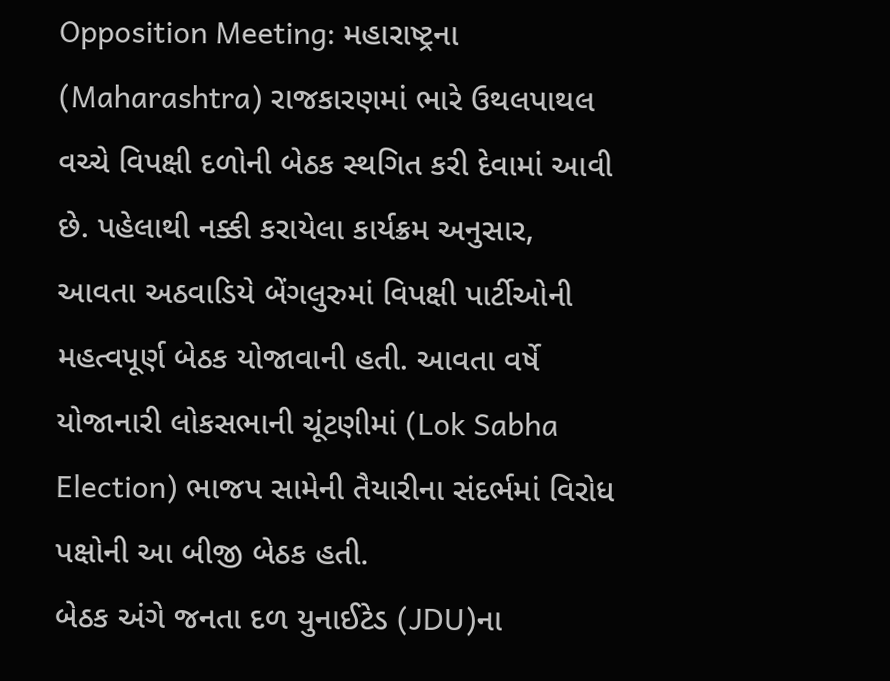Opposition Meeting: મહારાષ્ટ્રના (Maharashtra) રાજકારણમાં ભારે ઉથલપાથલ વચ્ચે વિપક્ષી દળોની બેઠક સ્થગિત કરી દેવામાં આવી છે. પહેલાથી નક્કી કરાયેલા કાર્યક્રમ અનુસાર, આવતા અઠવાડિયે બેંગલુરુમાં વિપક્ષી પાર્ટીઓની મહત્વપૂર્ણ બેઠક યોજાવાની હતી. આવતા વર્ષે યોજાનારી લોકસભાની ચૂંટણીમાં (Lok Sabha Election) ભાજપ સામેની તૈયારીના સંદર્ભમાં વિરોધ પક્ષોની આ બીજી બેઠક હતી.
બેઠક અંગે જનતા દળ યુનાઈટેડ (JDU)ના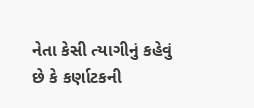નેતા કેસી ત્યાગીનું કહેવું છે કે કર્ણાટકની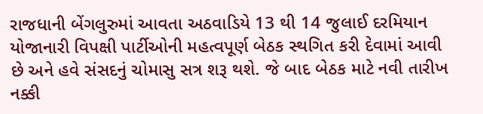રાજધાની બેંગલુરુમાં આવતા અઠવાડિયે 13 થી 14 જુલાઈ દરમિયાન યોજાનારી વિપક્ષી પાર્ટીઓની મહત્વપૂર્ણ બેઠક સ્થગિત કરી દેવામાં આવી છે અને હવે સંસદનું ચોમાસુ સત્ર શરૂ થશે. જે બાદ બેઠક માટે નવી તારીખ નક્કી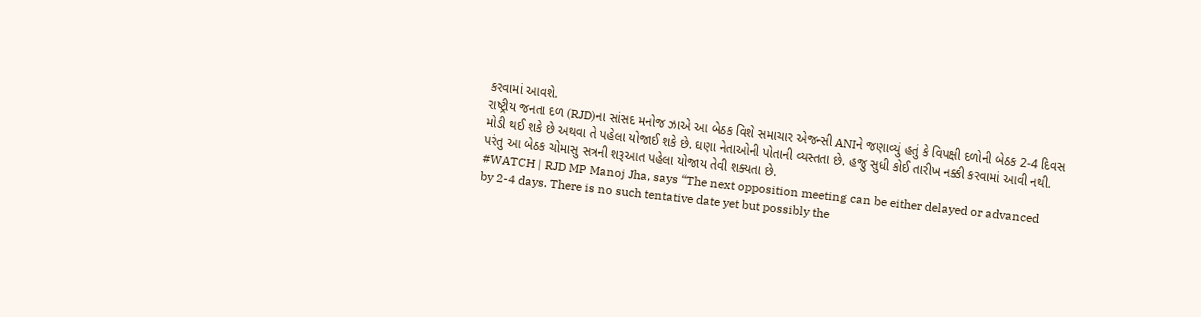કરવામાં આવશે.
રાષ્ટ્રીય જનતા દળ (RJD)ના સાંસદ મનોજ ઝાએ આ બેઠક વિશે સમાચાર એજન્સી ANIને જણાવ્યું હતું કે વિપક્ષી દળોની બેઠક 2-4 દિવસ મોડી થઈ શકે છે અથવા તે પહેલા યોજાઈ શકે છે. ઘણા નેતાઓની પોતાની વ્યસ્તતા છે. હજુ સુધી કોઈ તારીખ નક્કી કરવામાં આવી નથી. પરંતુ આ બેઠક ચોમાસુ સત્રની શરૂઆત પહેલા યોજાય તેવી શક્યતા છે.
#WATCH | RJD MP Manoj Jha, says “The next opposition meeting can be either delayed or advanced by 2-4 days. There is no such tentative date yet but possibly the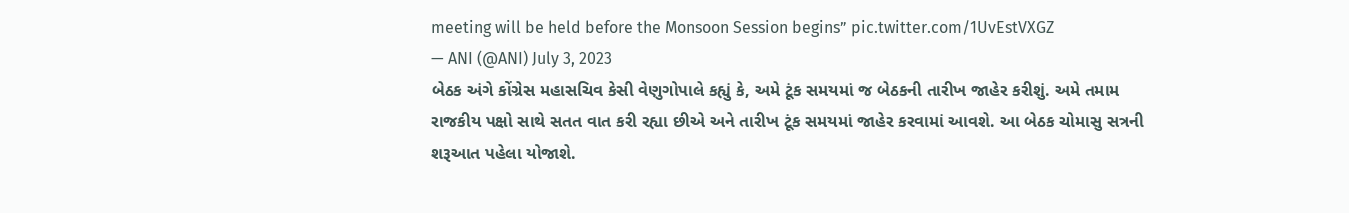meeting will be held before the Monsoon Session begins” pic.twitter.com/1UvEstVXGZ
— ANI (@ANI) July 3, 2023
બેઠક અંગે કોંગ્રેસ મહાસચિવ કેસી વેણુગોપાલે કહ્યું કે, અમે ટૂંક સમયમાં જ બેઠકની તારીખ જાહેર કરીશું. અમે તમામ રાજકીય પક્ષો સાથે સતત વાત કરી રહ્યા છીએ અને તારીખ ટૂંક સમયમાં જાહેર કરવામાં આવશે. આ બેઠક ચોમાસુ સત્રની શરૂઆત પહેલા યોજાશે.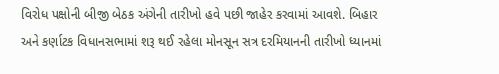વિરોધ પક્ષોની બીજી બેઠક અંગેની તારીખો હવે પછી જાહેર કરવામાં આવશે. બિહાર અને કર્ણાટક વિધાનસભામાં શરૂ થઈ રહેલા મોનસૂન સત્ર દરમિયાનની તારીખો ધ્યાનમાં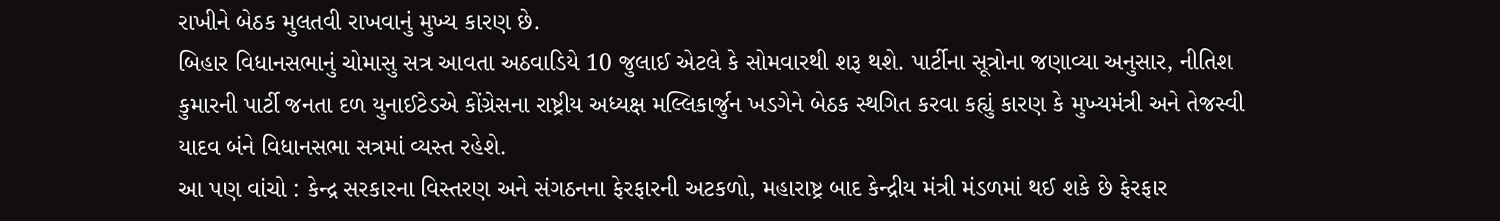રાખીને બેઠક મુલતવી રાખવાનું મુખ્ય કારણ છે.
બિહાર વિધાનસભાનું ચોમાસુ સત્ર આવતા અઠવાડિયે 10 જુલાઈ એટલે કે સોમવારથી શરૂ થશે. પાર્ટીના સૂત્રોના જણાવ્યા અનુસાર, નીતિશ કુમારની પાર્ટી જનતા દળ યુનાઈટેડએ કોંગ્રેસના રાષ્ટ્રીય અધ્યક્ષ મલ્લિકાર્જુન ખડગેને બેઠક સ્થગિત કરવા કહ્યું કારણ કે મુખ્યમંત્રી અને તેજસ્વી યાદવ બંને વિધાનસભા સત્રમાં વ્યસ્ત રહેશે.
આ પણ વાંચો : કેન્દ્ર સરકારના વિસ્તરણ અને સંગઠનના ફેરફારની અટકળો, મહારાષ્ટ્ર બાદ કેન્દ્રીય મંત્રી મંડળમાં થઈ શકે છે ફેરફાર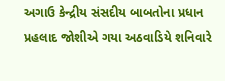અગાઉ કેન્દ્રીય સંસદીય બાબતોના પ્રધાન પ્રહલાદ જોશીએ ગયા અઠવાડિયે શનિવારે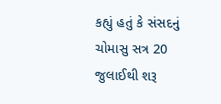કહ્યું હતું કે સંસદનું ચોમાસુ સત્ર 20 જુલાઈથી શરૂ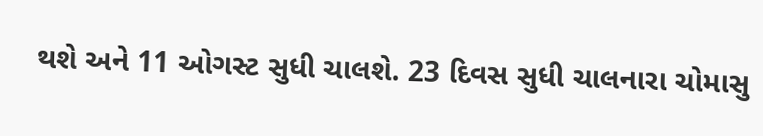થશે અને 11 ઓગસ્ટ સુધી ચાલશે. 23 દિવસ સુધી ચાલનારા ચોમાસુ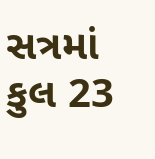સત્રમાં કુલ 23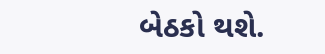બેઠકો થશે.